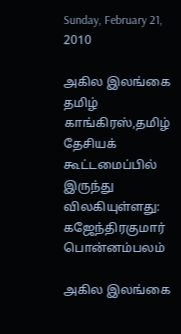Sunday, February 21, 2010

அகில இலங்கை தமிழ் காங்கிரஸ்,தமிழ் தேசியக் கூட்டமைப்பில் இருந்து விலகியுள்ளது: கஜேந்திரகுமார் பொன்னம்பலம்

அகில இலங்கை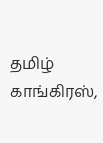தமிழ் காங்கிரஸ்,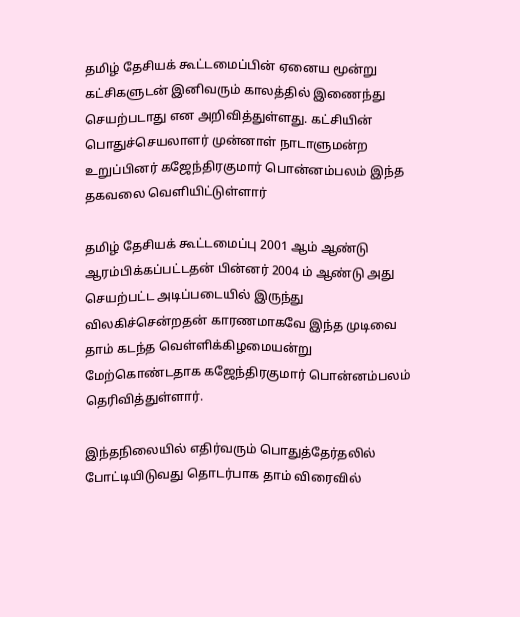தமிழ் தேசியக் கூட்டமைப்பின் ஏனைய மூன்று கட்சிகளுடன் இனிவரும் காலத்தில் இணைந்து செயற்படாது என அறிவித்துள்ளது. கட்சியின் பொதுச்செயலாளர் முன்னாள் நாடாளுமன்ற உறுப்பினர் கஜேந்திரகுமார் பொன்னம்பலம் இந்த தகவலை வெளியிட்டுள்ளார்

தமிழ் தேசியக் கூட்டமைப்பு 2001 ஆம் ஆண்டு ஆரம்பிக்கப்பட்டதன் பின்னர் 2004 ம் ஆண்டு அது செயற்பட்ட அடிப்படையில் இருந்து விலகிச்சென்றதன் காரணமாகவே இந்த முடிவை தாம் கடந்த வெள்ளிக்கிழமையன்று மேற்கொண்டதாக கஜேந்திரகுமார் பொன்னம்பலம் தெரிவித்துள்ளார்.

இந்தநிலையில் எதிர்வரும் பொதுத்தேர்தலில் போட்டியிடுவது தொடர்பாக தாம் விரைவில்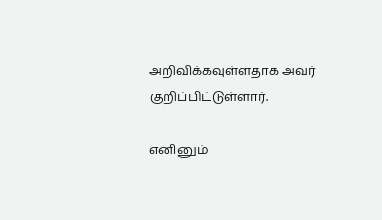அறிவிக்கவுள்ளதாக அவர் குறிப்பிட்டுள்ளார்.

எனினும்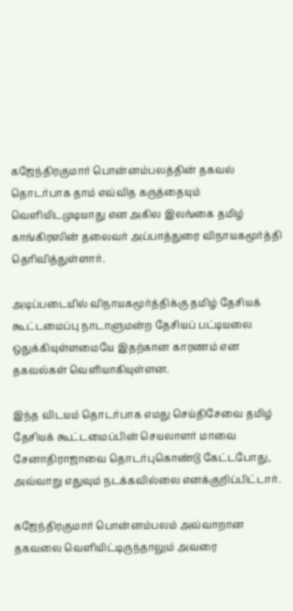கஜேந்திரகுமார் பொன்னம்பலத்தின் தகவல் தொடர்பாக தாம் எவ்வித கருத்தையும் வெளியிடமுடியாது என அகில இலங்கை தமிழ் காங்கிரஸின் தலைவர் அப்பாத்துரை விநாயகமூர்த்தி தெரிவித்துள்ளார்.

அடிப்படையில் விநாயகமூர்த்திக்கு தமிழ் தேசியக் கூட்டமைப்பு நாடாளுமன்ற தேசியப் பட்டியலை ஒதுக்கியுள்ளமையே இதற்கான காரணம் என தகவல்கள் வெளியாகியுள்ளன.

இந்த விடயம் தொடர்பாக எமது செய்திசேவை தமிழ் தேசியக் கூட்டமைப்பின் செயலாளர் மாவை சேனாதிராஜாவை தொடர்புகொண்டு கேட்டபோது, அவ்வாறு எதுவும் நடக்கவில்லை எனக்குறிப்பிட்டார்.

கஜேந்திரகுமார் பொன்னம்பலம் அவ்வாறான தகவலை வெளியிட்டிருந்தாலும் அவரை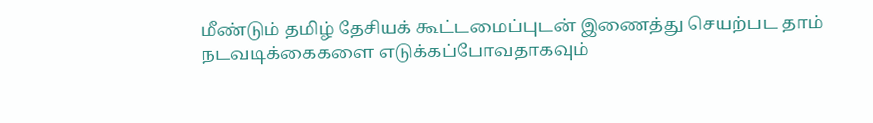மீண்டும் தமிழ் தேசியக் கூட்டமைப்புடன் இணைத்து செயற்பட தாம் நடவடிக்கைகளை எடுக்கப்போவதாகவும்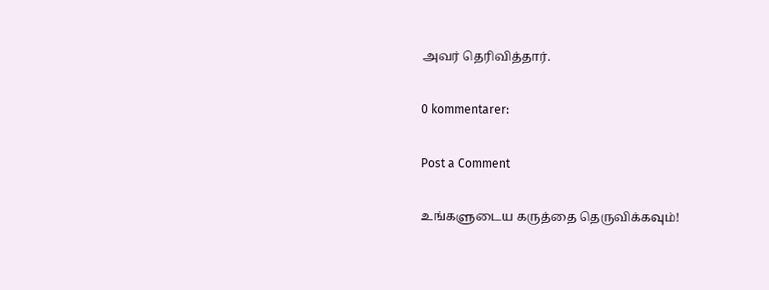அவர் தெரிவித்தார்.

0 kommentarer:

Post a Comment

உங்களுடைய கருத்தை தெருவிக்கவும்!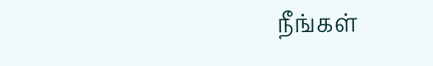நீங்கள்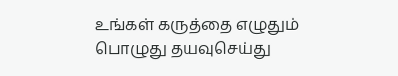உங்கள் கருத்தை எழுதும் பொழுது தயவுசெய்து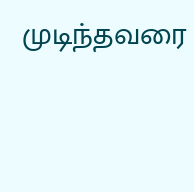முடிந்தவரை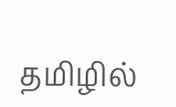தமிழில்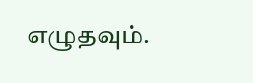எழுதவும்.